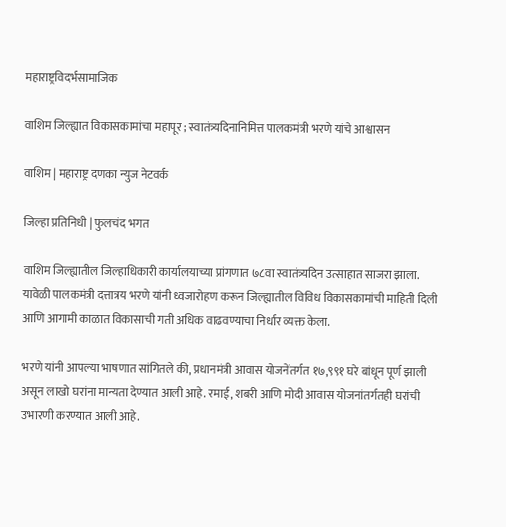महाराष्ट्रविदर्भसामाजिक

वाशिम जिल्ह्यात विकासकामांचा महापूर ; स्वातंत्र्यदिनानिमित्त पालकमंत्री भरणे यांचे आश्वासन

वाशिम | महाराष्ट्र दणका न्युज नेटवर्क

जिल्हा प्रतिनिधी | फुलचंद भगत

वाशिम जिल्ह्यातील जिल्हाधिकारी कार्यालयाच्या प्रांगणात ७८वा स्वातंत्र्यदिन उत्साहात साजरा झाला. यावेळी पालकमंत्री दत्तात्रय भरणे यांनी ध्वजारोहण करून जिल्ह्यातील विविध विकासकामांची माहिती दिली आणि आगामी काळात विकासाची गती अधिक वाढवण्याचा निर्धार व्यक्त केला.

भरणे यांनी आपल्या भाषणात सांगितले की, प्रधानमंत्री आवास योजनेंतर्गत १७,९९१ घरे बांधून पूर्ण झाली असून लाखो घरांना मान्यता देण्यात आली आहे. रमाई, शबरी आणि मोदी आवास योजनांतर्गतही घरांची उभारणी करण्यात आली आहे.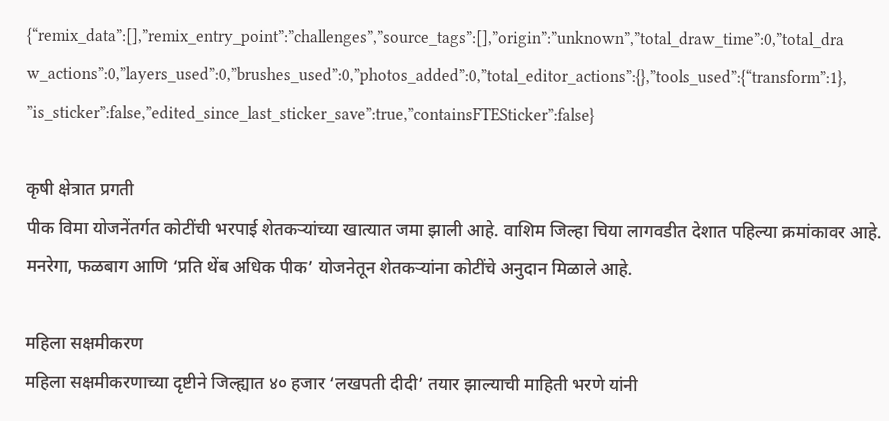{“remix_data”:[],”remix_entry_point”:”challenges”,”source_tags”:[],”origin”:”unknown”,”total_draw_time”:0,”total_draw_actions”:0,”layers_used”:0,”brushes_used”:0,”photos_added”:0,”total_editor_actions”:{},”tools_used”:{“transform”:1},”is_sticker”:false,”edited_since_last_sticker_save”:true,”containsFTESticker”:false}

कृषी क्षेत्रात प्रगती
पीक विमा योजनेंतर्गत कोटींची भरपाई शेतकऱ्यांच्या खात्यात जमा झाली आहे. वाशिम जिल्हा चिया लागवडीत देशात पहिल्या क्रमांकावर आहे. मनरेगा, फळबाग आणि ‘प्रति थेंब अधिक पीक’ योजनेतून शेतकऱ्यांना कोटींचे अनुदान मिळाले आहे.

महिला सक्षमीकरण
महिला सक्षमीकरणाच्या दृष्टीने जिल्ह्यात ४० हजार ‘लखपती दीदी’ तयार झाल्याची माहिती भरणे यांनी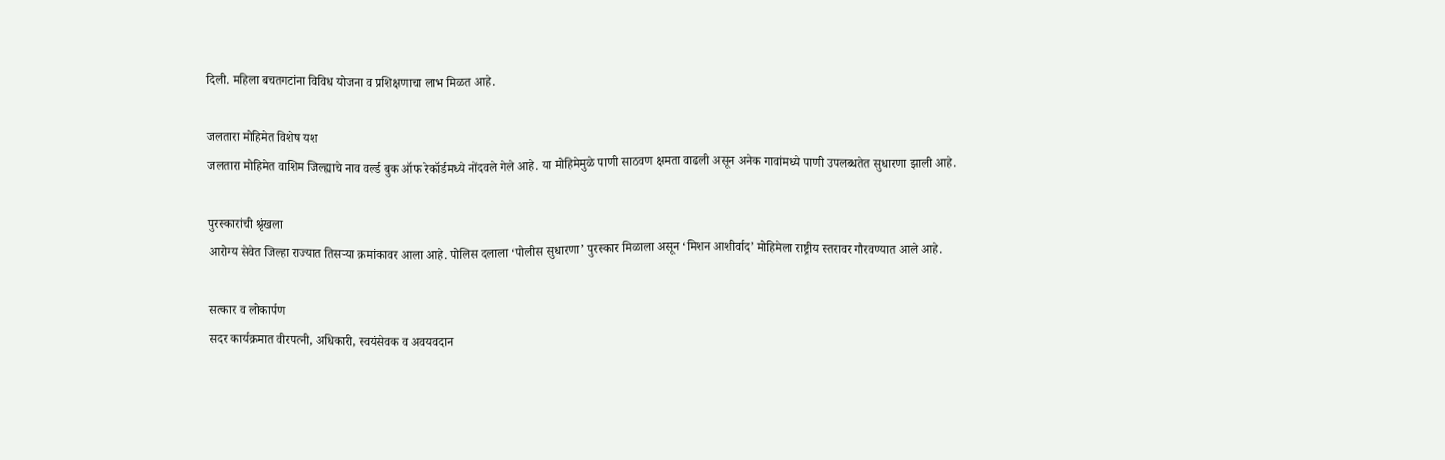दिली. महिला बचतगटांना विविध योजना व प्रशिक्षणाचा लाभ मिळत आहे.

जलतारा मोहिमेत विशेष यश
जलतारा मोहिमेत वाशिम जिल्ह्याचे नाव वर्ल्ड बुक ऑफ रेकॉर्डमध्ये नोंदवले गेले आहे. या मोहिमेमुळे पाणी साठवण क्षमता वाढली असून अनेक गावांमध्ये पाणी उपलब्धतेत सुधारणा झाली आहे.

पुरस्कारांची श्रृंखला
आरोग्य सेवेत जिल्हा राज्यात तिसऱ्या क्रमांकावर आला आहे. पोलिस दलाला ‘पोलीस सुधारणा’ पुरस्कार मिळाला असून ‘मिशन आशीर्वाद’ मोहिमेला राष्ट्रीय स्तरावर गौरवण्यात आले आहे.

सत्कार व लोकार्पण
सदर कार्यक्रमात वीरपत्नी, अधिकारी, स्वयंसेवक व अवयवदान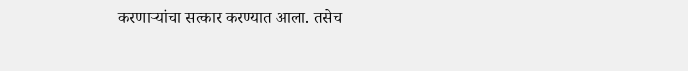करणाऱ्यांचा सत्कार करण्यात आला. तसेच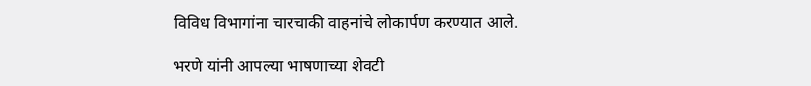विविध विभागांना चारचाकी वाहनांचे लोकार्पण करण्यात आले.

भरणे यांनी आपल्या भाषणाच्या शेवटी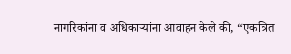नागरिकांना व अधिकाऱ्यांना आवाहन केले की, “एकत्रित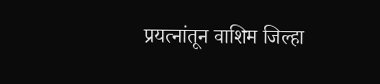प्रयत्नांतून वाशिम जिल्हा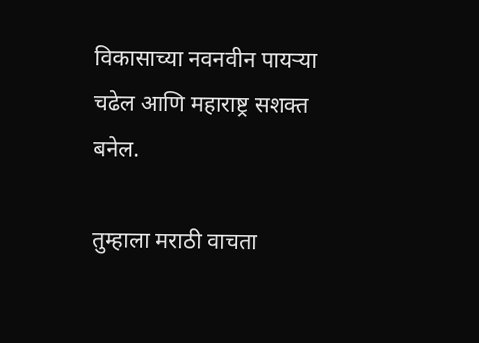विकासाच्या नवनवीन पायऱ्या चढेल आणि महाराष्ट्र सशक्त बनेल.

तुम्हाला मराठी वाचता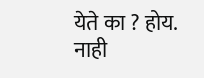येते का ? होय. नाही